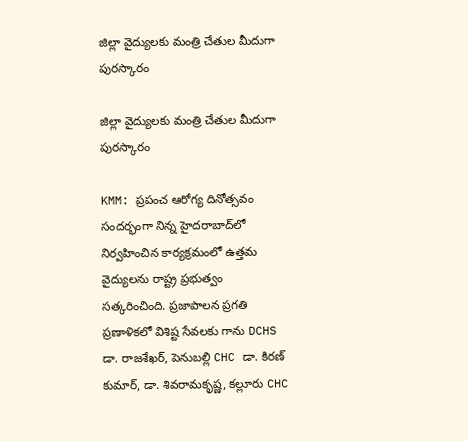జిల్లా వైద్యులకు మంత్రి చేతుల మీదుగా పురస్కారం

జిల్లా వైద్యులకు మంత్రి చేతుల మీదుగా పురస్కారం

KMM: ప్రపంచ ఆరోగ్య దినోత్సవం సందర్భంగా నిన్న హైదరాబాద్‌లో నిర్వహించిన కార్యక్రమంలో ఉత్తమ వైద్యులను రాష్ట్ర ప్రభుత్వం సత్కరించింది. ప్రజాపాలన ప్రగతి ప్రణాళికలో విశిష్ట సేవలకు గాను DCHS డా. రాజశేఖర్, పెనుబల్లి CHC డా. కిరణ్ కుమార్, డా. శివరామకృష్ణ, కల్లూరు CHC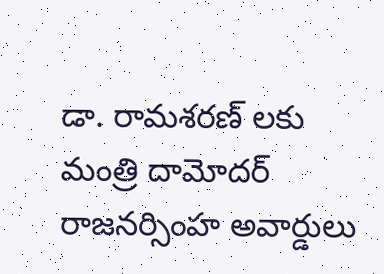డా. రామశరణ్ లకు మంత్రి దామోదర్ రాజనర్సింహ అవార్డులు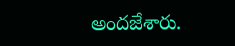అందజేశారు.